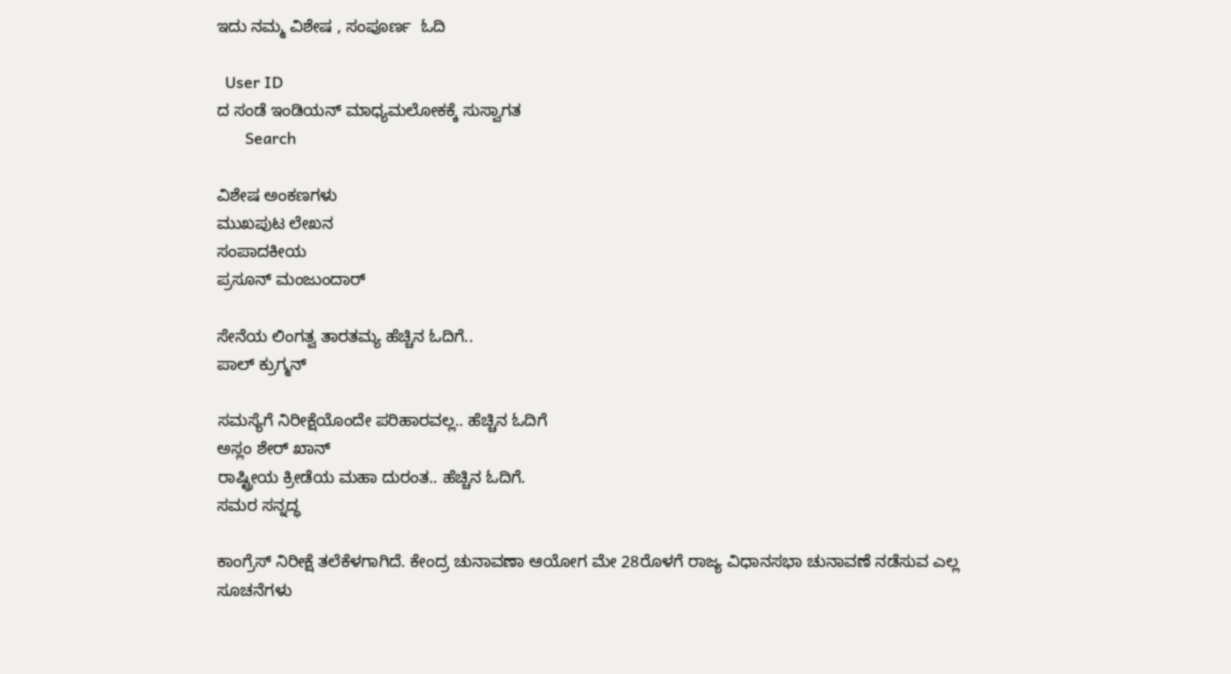ಇದು ನಮ್ಮ ವಿಶೇಷ , ಸಂಪೂರ್ಣ  ಓದಿ

  User ID
ದ ಸಂಡೆ ಇಂಡಿಯನ್ ಮಾಧ್ಯಮಲೋಕಕ್ಕೆ ಸುಸ್ವಾಗತ
       Search

ವಿಶೇಷ ಅಂಕಣಗಳು
ಮುಖಪುಟ ಲೇಖನ
ಸಂಪಾದಕೀಯ
ಪ್ರಸೂನ್ ಮಂಜುಂದಾರ್

ಸೇನೆಯ ಲಿಂಗತ್ವ ತಾರತಮ್ಯ ಹೆಚ್ಚಿನ ಓದಿಗೆ..
ಪಾಲ್ ಕ್ರುಗ್ಮನ್

ಸಮಸ್ಯೆಗೆ ನಿರೀಕ್ಷೆಯೊಂದೇ ಪರಿಹಾರವಲ್ಲ.. ಹೆಚ್ಚಿನ ಓದಿಗೆ
ಅಸ್ಲಂ ಶೇರ್ ಖಾನ್
ರಾಷ್ಟ್ರೀಯ ಕ್ರೀಡೆಯ ಮಹಾ ದುರಂತ.. ಹೆಚ್ಚಿನ ಓದಿಗೆ.
ಸಮರ ಸನ್ನದ್ಧ

ಕಾಂಗ್ರೆಸ್ ನಿರೀಕ್ಷೆ ತಲೆಕೆಳಗಾಗಿದೆ. ಕೇಂದ್ರ ಚುನಾವಣಾ ಆಯೋಗ ಮೇ 28ರೊಳಗೆ ರಾಜ್ಯ ವಿಧಾನಸಭಾ ಚುನಾವಣೆ ನಡೆಸುವ ಎಲ್ಲ ಸೂಚನೆಗಳು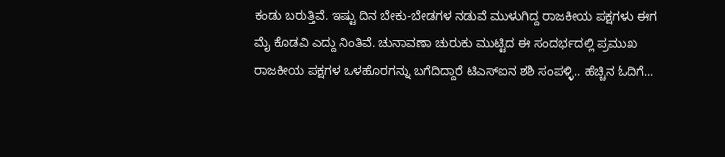ಕಂಡು ಬರುತ್ತಿವೆ. ಇಷ್ಟು ದಿನ ಬೇಕು-ಬೇಡಗಳ ನಡುವೆ ಮುಳುಗಿದ್ದ ರಾಜಕೀಯ ಪಕ್ಷಗಳು ಈಗ ಮೈ ಕೊಡವಿ ಎದ್ದು ನಿಂತಿವೆ. ಚುನಾವಣಾ ಚುರುಕು ಮುಟ್ಟಿದ ಈ ಸಂದರ್ಭದಲ್ಲಿ ಪ್ರಮುಖ ರಾಜಕೀಯ ಪಕ್ಷಗಳ ಒಳಹೊರಗನ್ನು ಬಗೆದಿದ್ದಾರೆ ಟಿಎಸ್‌ಐನ ಶಶಿ ಸಂಪಳ್ಳಿ.. ಹೆಚ್ಚಿನ ಓದಿಗೆ...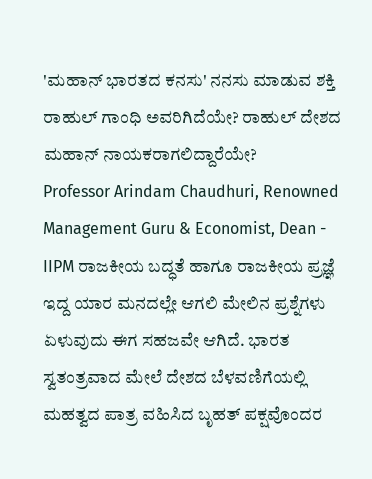'ಮಹಾನ್ ಭಾರತದ ಕನಸು' ನನಸು ಮಾಡುವ ಶಕ್ತಿ ರಾಹುಲ್ ಗಾಂಧಿ ಅವರಿಗಿದೆಯೇ? ರಾಹುಲ್ ದೇಶದ ಮಹಾನ್ ನಾಯಕರಾಗಲಿದ್ದಾರೆಯೇ?
Professor Arindam Chaudhuri, Renowned Management Guru & Economist, Dean - IIPM ರಾಜಕೀಯ ಬದ್ಧತೆ ಹಾಗೂ ರಾಜಕೀಯ ಪ್ರಜ್ಞೆ ಇದ್ದ ಯಾರ ಮನದಲ್ಲೇ ಆಗಲಿ ಮೇಲಿನ ಪ್ರಶ್ನೆಗಳು ಏಳುವುದು ಈಗ ಸಹಜವೇ ಆಗಿದೆ. ಭಾರತ ಸ್ವತಂತ್ರವಾದ ಮೇಲೆ ದೇಶದ ಬೆಳವಣಿಗೆಯಲ್ಲಿ ಮಹತ್ವದ ಪಾತ್ರ ವಹಿಸಿದ ಬೃಹತ್ ಪಕ್ಷವೊಂದರ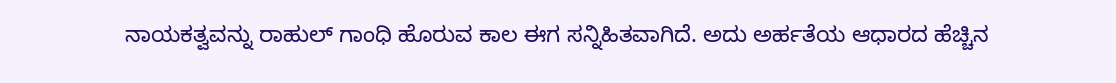ನಾಯಕತ್ವವನ್ನು ರಾಹುಲ್ ಗಾಂಧಿ ಹೊರುವ ಕಾಲ ಈಗ ಸನ್ನಿಹಿತವಾಗಿದೆ. ಅದು ಅರ್ಹತೆಯ ಆಧಾರದ ಹೆಚ್ಚಿನ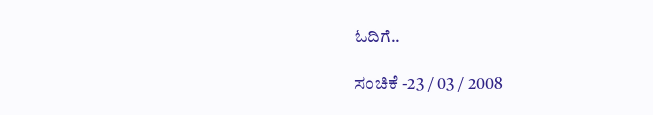ಓದಿಗೆ..

ಸಂಚಿಕೆ -23 / 03 / 2008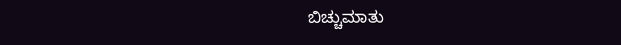ಬಿಚ್ಚುಮಾತು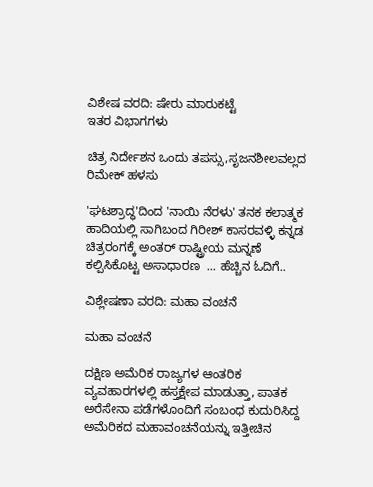ವಿಶೇಷ ವರದಿ: ಷೇರು ಮಾರುಕಟ್ಟೆ
ಇತರ ವಿಭಾಗಗಳು

ಚಿತ್ರ ನಿರ್ದೇಶನ ಒಂದು ತಪಸ್ಸು,ಸೃಜನಶೀಲವಲ್ಲದ ರಿಮೇಕ್ ಹಳಸು

'ಘಟಶ್ರಾದ್ಧ'ದಿಂದ 'ನಾಯಿ ನೆರಳು' ತನಕ ಕಲಾತ್ಮಕ ಹಾದಿಯಲ್ಲಿ ಸಾಗಿಬಂದ ಗಿರೀಶ್ ಕಾಸರವಳ್ಳಿ ಕನ್ನಡ ಚಿತ್ರರಂಗಕ್ಕೆ ಅಂತರ್ ರಾಷ್ಟ್ರೀಯ ಮನ್ನಣೆ ಕಲ್ಪಿಸಿಕೊಟ್ಟ ಅಸಾಧಾರಣ  ... ಹೆಚ್ಚಿನ ಓದಿಗೆ..

ವಿಶ್ಲೇಷಣಾ ವರದಿ: ಮಹಾ ವಂಚನೆ

ಮಹಾ ವಂಚನೆ

ದಕ್ಷಿಣ ಅಮೆರಿಕ ರಾಜ್ಯಗಳ ಆಂತರಿಕ ವ್ಯವಹಾರಗಳಲ್ಲಿ ಹಸ್ತಕ್ಷೇಪ ಮಾಡುತ್ತಾ, ಪಾತಕ ಅರೆಸೇನಾ ಪಡೆಗಳೊಂದಿಗೆ ಸಂಬಂಧ ಕುದುರಿಸಿದ್ದ ಅಮೆರಿಕದ ಮಹಾವಂಚನೆಯನ್ನು ಇತ್ತೀಚಿನ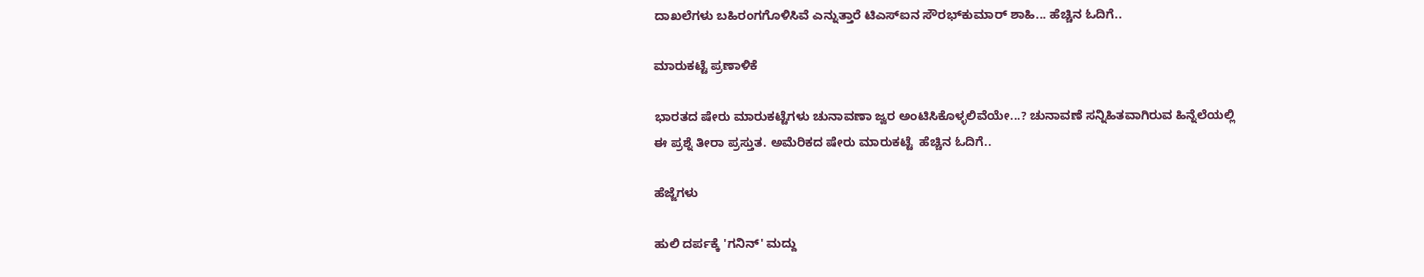ದಾಖಲೆಗಳು ಬಹಿರಂಗಗೊಳಿಸಿವೆ ಎನ್ನುತ್ತಾರೆ ಟಿಎಸ್‌ಐನ ಸೌರಭ್‌ಕುಮಾರ್ ಶಾಹಿ... ಹೆಚ್ಚಿನ ಓದಿಗೆ..

ಮಾರುಕಟ್ಟೆ ಪ್ರಣಾಳಿಕೆ

ಭಾರತದ ಷೇರು ಮಾರುಕಟ್ಟೆಗಳು ಚುನಾವಣಾ ಜ್ವರ ಅಂಟಿಸಿಕೊಳ್ಳಲಿವೆಯೇ...? ಚುನಾವಣೆ ಸನ್ನಿಹಿತವಾಗಿರುವ ಹಿನ್ನೆಲೆಯಲ್ಲಿ ಈ ಪ್ರಶ್ನೆ ತೀರಾ ಪ್ರಸ್ತುತ. ಅಮೆರಿಕದ ಷೇರು ಮಾರುಕಟ್ಟೆ  ಹೆಚ್ಚಿನ ಓದಿಗೆ..

ಹೆಜ್ಜೆಗಳು

ಹುಲಿ ದರ್ಪಕ್ಕೆ 'ಗನಿನ್' ಮದ್ದು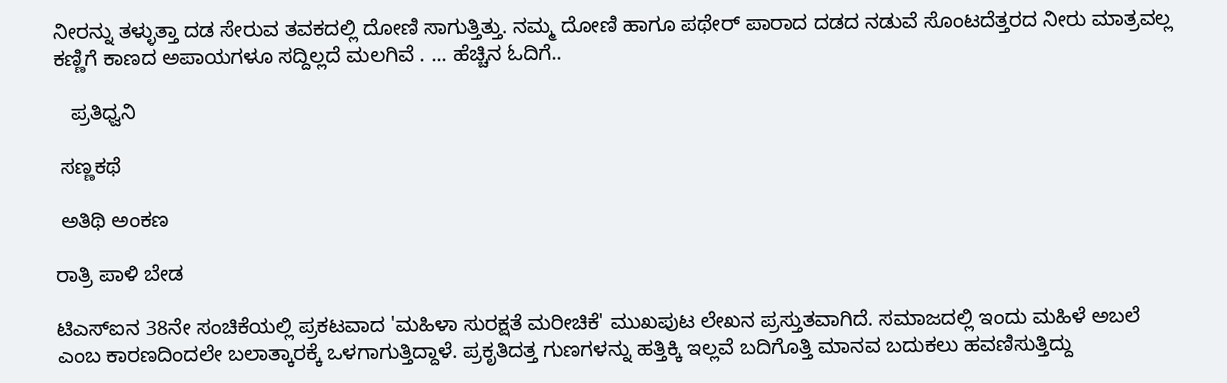ನೀರನ್ನು ತಳ್ಳುತ್ತಾ ದಡ ಸೇರುವ ತವಕದಲ್ಲಿ ದೋಣಿ ಸಾಗುತ್ತಿತ್ತು. ನಮ್ಮ ದೋಣಿ ಹಾಗೂ ಪಥೇರ್ ಪಾರಾದ ದಡದ ನಡುವೆ ಸೊಂಟದೆತ್ತರದ ನೀರು ಮಾತ್ರವಲ್ಲ ಕಣ್ಣಿಗೆ ಕಾಣದ ಅಪಾಯಗಳೂ ಸದ್ದಿಲ್ಲದೆ ಮಲಗಿವೆ . ... ಹೆಚ್ಚಿನ ಓದಿಗೆ..

   ಪ್ರತಿಧ್ವನಿ

 ಸಣ್ಣಕಥೆ

 ಅತಿಥಿ ಅಂಕಣ

ರಾತ್ರಿ ಪಾಳಿ ಬೇಡ

ಟಿಎಸ್‌ಐನ 38ನೇ ಸಂಚಿಕೆಯಲ್ಲಿ ಪ್ರಕಟವಾದ 'ಮಹಿಳಾ ಸುರಕ್ಷತೆ ಮರೀಚಿಕೆ' ಮುಖಪುಟ ಲೇಖನ ಪ್ರಸ್ತುತವಾಗಿದೆ. ಸಮಾಜದಲ್ಲಿ ಇಂದು ಮಹಿಳೆ ಅಬಲೆ ಎಂಬ ಕಾರಣದಿಂದಲೇ ಬಲಾತ್ಕಾರಕ್ಕೆ ಒಳಗಾಗುತ್ತಿದ್ದಾಳೆ. ಪ್ರಕೃತಿದತ್ತ ಗುಣಗಳನ್ನು ಹತ್ತಿಕ್ಕಿ ಇಲ್ಲವೆ ಬದಿಗೊತ್ತಿ ಮಾನವ ಬದುಕಲು ಹವಣಿಸುತ್ತಿದ್ದು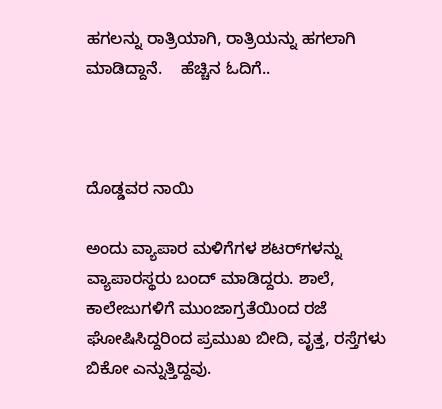ಹಗಲನ್ನು ರಾತ್ರಿಯಾಗಿ, ರಾತ್ರಿಯನ್ನು ಹಗಲಾಗಿ ಮಾಡಿದ್ದಾನೆ.    ಹೆಚ್ಚಿನ ಓದಿಗೆ..



ದೊಡ್ಡವರ ನಾಯಿ

ಅಂದು ವ್ಯಾಪಾರ ಮಳಿಗೆಗಳ ಶಟರ್‌ಗಳನ್ನು ವ್ಯಾಪಾರಸ್ಥರು ಬಂದ್ ಮಾಡಿದ್ದರು. ಶಾಲೆ, ಕಾಲೇಜುಗಳಿಗೆ ಮುಂಜಾಗ್ರತೆಯಿಂದ ರಜೆ ಘೋಷಿಸಿದ್ದರಿಂದ ಪ್ರಮುಖ ಬೀದಿ, ವೃತ್ತ, ರಸ್ತೆಗಳು ಬಿಕೋ ಎನ್ನುತ್ತಿದ್ದವು.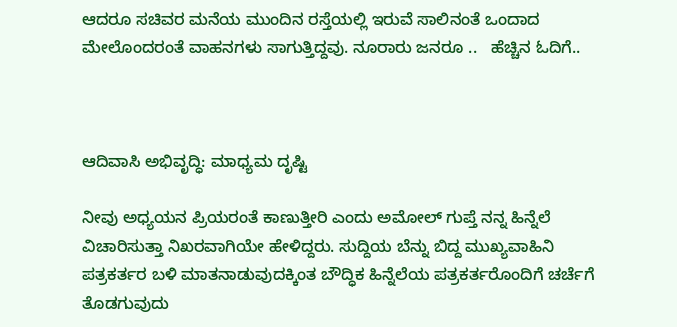ಆದರೂ ಸಚಿವರ ಮನೆಯ ಮುಂದಿನ ರಸ್ತೆಯಲ್ಲಿ ಇರುವೆ ಸಾಲಿನಂತೆ ಒಂದಾದ ಮೇಲೊಂದರಂತೆ ವಾಹನಗಳು ಸಾಗುತ್ತಿದ್ದವು. ನೂರಾರು ಜನರೂ ..   ಹೆಚ್ಚಿನ ಓದಿಗೆ..



ಆದಿವಾಸಿ ಅಭಿವೃದ್ಧಿ: ಮಾಧ್ಯಮ ದೃಷ್ಟಿ

ನೀವು ಅಧ್ಯಯನ ಪ್ರಿಯರಂತೆ ಕಾಣುತ್ತೀರಿ ಎಂದು ಅಮೋಲ್ ಗುಪ್ತೆ ನನ್ನ ಹಿನ್ನೆಲೆ ವಿಚಾರಿಸುತ್ತಾ ನಿಖರವಾಗಿಯೇ ಹೇಳಿದ್ದರು. ಸುದ್ದಿಯ ಬೆನ್ನು ಬಿದ್ದ ಮುಖ್ಯವಾಹಿನಿ ಪತ್ರಕರ್ತರ ಬಳಿ ಮಾತನಾಡುವುದಕ್ಕಿಂತ ಬೌದ್ಧಿಕ ಹಿನ್ನೆಲೆಯ ಪತ್ರಕರ್ತರೊಂದಿಗೆ ಚರ್ಚೆಗೆ ತೊಡಗುವುದು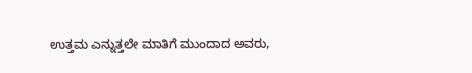ಉತ್ತಮ ಎನ್ನುತ್ತಲೇ ಮಾತಿಗೆ ಮುಂದಾದ ಅವರು,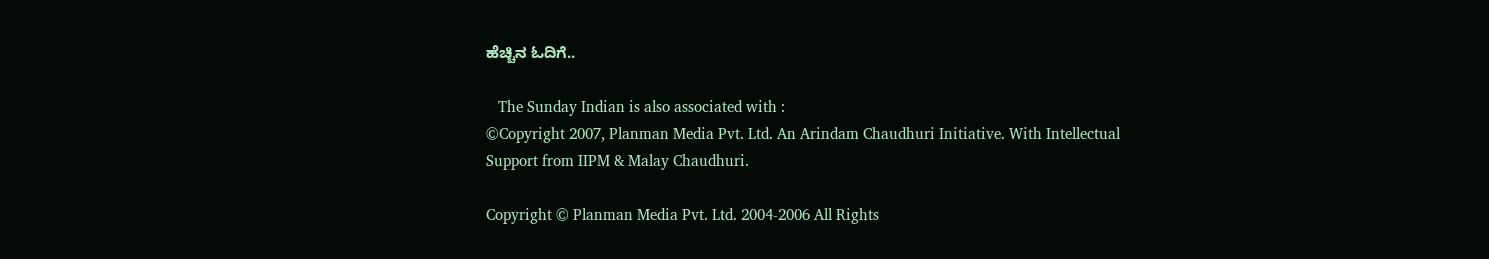ಹೆಚ್ಚಿನ ಓದಿಗೆ..

   The Sunday Indian is also associated with :
©Copyright 2007, Planman Media Pvt. Ltd. An Arindam Chaudhuri Initiative. With Intellectual Support from IIPM & Malay Chaudhuri.

Copyright © Planman Media Pvt. Ltd. 2004-2006 All Rights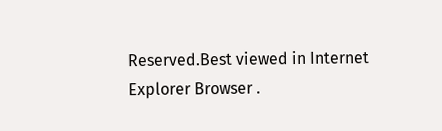Reserved.Best viewed in Internet Explorer Browser .